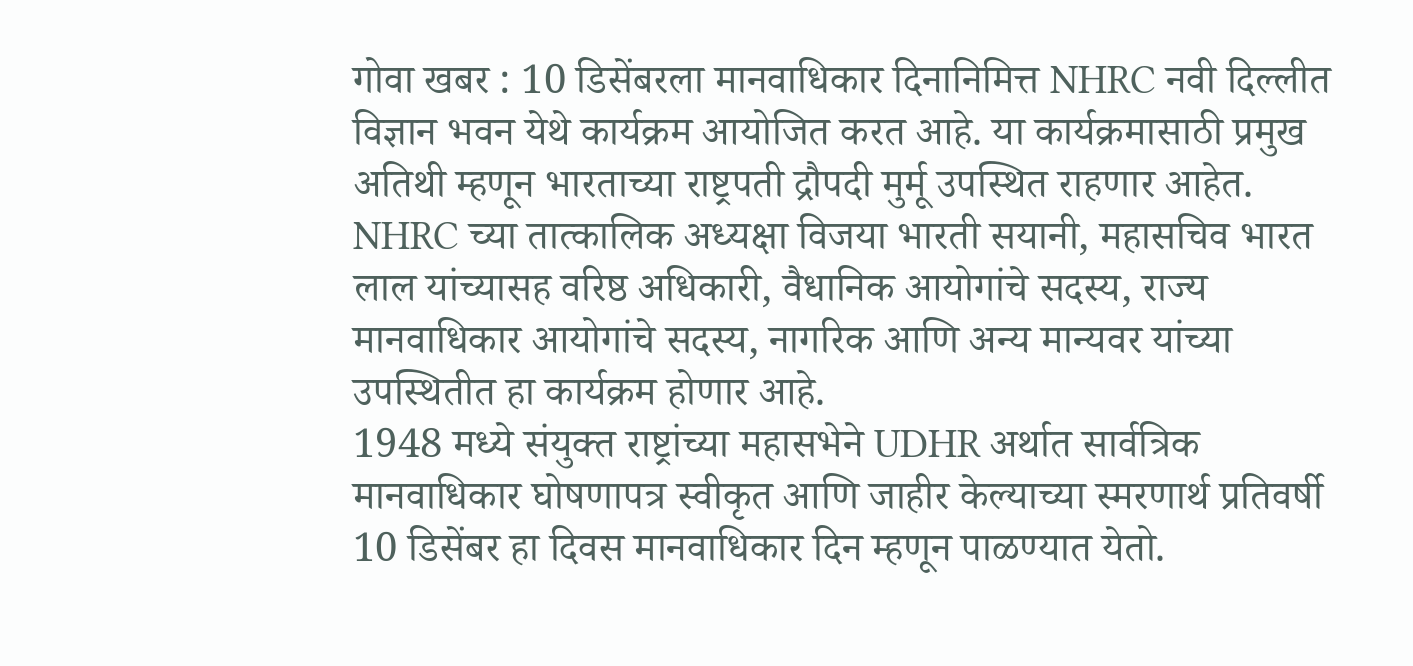गोवा खबर : 10 डिसेंबरला मानवाधिकार दिनानिमित्त NHRC नवी दिल्लीत विज्ञान भवन येथे कार्यक्रम आयोजित करत आहे. या कार्यक्रमासाठी प्रमुख अतिथी म्हणून भारताच्या राष्ट्रपती द्रौपदी मुर्मू उपस्थित राहणार आहेत.
NHRC च्या तात्कालिक अध्यक्षा विजया भारती सयानी, महासचिव भारत लाल यांच्यासह वरिष्ठ अधिकारी, वैधानिक आयोगांचे सदस्य, राज्य मानवाधिकार आयोगांचे सदस्य, नागरिक आणि अन्य मान्यवर यांच्या उपस्थितीत हा कार्यक्रम होणार आहे.
1948 मध्ये संयुक्त राष्ट्रांच्या महासभेने UDHR अर्थात सार्वत्रिक मानवाधिकार घोषणापत्र स्वीकृत आणि जाहीर केल्याच्या स्मरणार्थ प्रतिवर्षी 10 डिसेंबर हा दिवस मानवाधिकार दिन म्हणून पाळण्यात येतो.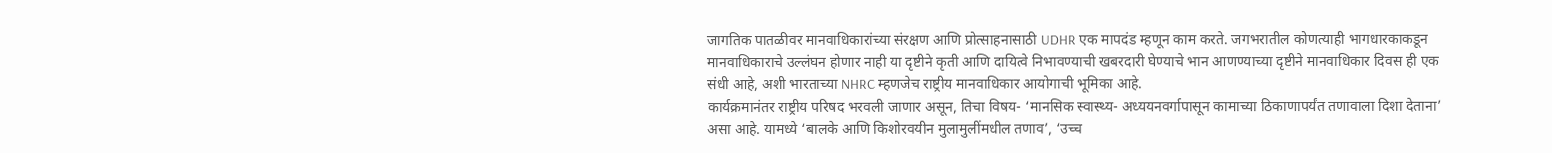जागतिक पातळीवर मानवाधिकारांच्या संरक्षण आणि प्रोत्साहनासाठी UDHR एक मापदंड म्हणून काम करते. जगभरातील कोणत्याही भागधारकाकडून मानवाधिकाराचे उल्लंघन होणार नाही या दृष्टीने कृती आणि दायित्वे निभावण्याची खबरदारी घेण्याचे भान आणण्याच्या दृष्टीने मानवाधिकार दिवस ही एक संधी आहे, अशी भारताच्या NHRC म्हणजेच राष्ट्रीय मानवाधिकार आयोगाची भूमिका आहे.
कार्यक्रमानंतर राष्ट्रीय परिषद भरवली जाणार असून, तिचा विषय- ‘मानसिक स्वास्थ्य- अध्ययनवर्गापासून कामाच्या ठिकाणापर्यंत तणावाला दिशा देताना’ असा आहे. यामध्ये ‘बालके आणि किशोरवयीन मुलामुलींमधील तणाव’, ‘उच्च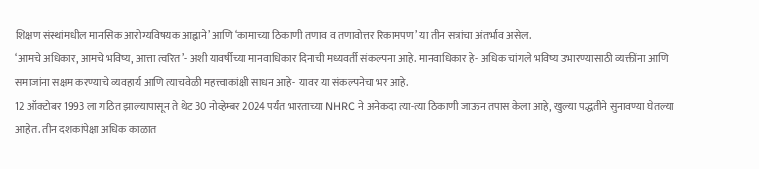शिक्षण संस्थांमधील मानसिक आरोग्यविषयक आह्वाने’ आणि ‘कामाच्या ठिकाणी तणाव व तणावोत्तर रिकामपण’ या तीन सत्रांचा अंतर्भाव असेल.
‘आमचे अधिकार, आमचे भविष्य, आत्ता त्वरित’- अशी यावर्षीच्या मानवाधिकार दिनाची मध्यवर्ती संकल्पना आहे. मानवाधिकार हे- अधिक चांगले भविष्य उभारण्यासाठी व्यक्तींना आणि समाजांना सक्षम करण्याचे व्यवहार्य आणि त्याचवेळी महत्त्वाकांक्षी साधन आहे- यावर या संकल्पनेचा भर आहे.
12 ऑक्टोबर 1993 ला गठित झाल्यापासून ते थेट 30 नोव्हेम्बर 2024 पर्यंत भारताच्या NHRC ने अनेकदा त्या-त्या ठिकाणी जाऊन तपास केला आहे, खुल्या पद्धतीने सुनावण्या घेतल्या आहेत. तीन दशकांपेक्षा अधिक काळात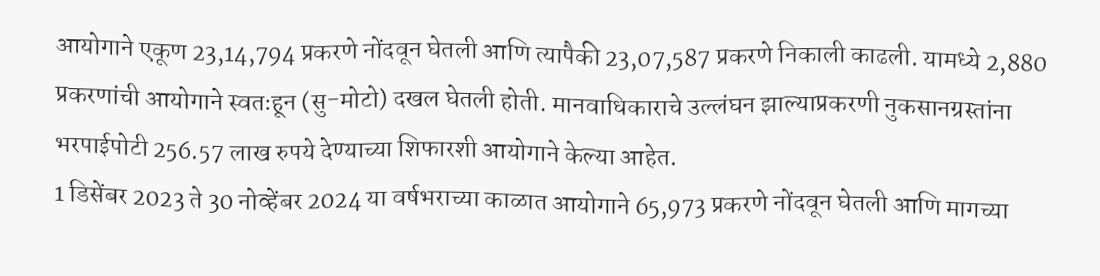आयोगाने एकूण 23,14,794 प्रकरणे नोंदवून घेतली आणि त्यापैकी 23,07,587 प्रकरणे निकाली काढली. यामध्ये 2,880 प्रकरणांची आयोगाने स्वतःहून (सु-मोटो) दखल घेतली होती. मानवाधिकाराचे उल्लंघन झाल्याप्रकरणी नुकसानग्रस्तांना भरपाईपोटी 256.57 लाख रुपये देण्याच्या शिफारशी आयोगाने केल्या आहेत.
1 डिसेंबर 2023 ते 30 नोव्हेंबर 2024 या वर्षभराच्या काळात आयोगाने 65,973 प्रकरणे नोंदवून घेतली आणि मागच्या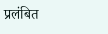प्रलंबित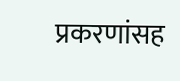प्रकरणांसह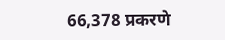66,378 प्रकरणे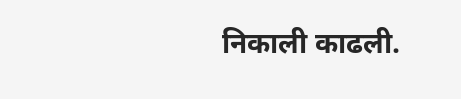निकाली काढली.